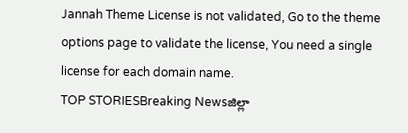Jannah Theme License is not validated, Go to the theme options page to validate the license, You need a single license for each domain name.
TOP STORIESBreaking Newsజిల్లా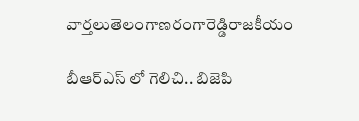వార్తలుతెలంగాణరంగారెడ్డిరాజకీయం

బీఆర్ఎస్ లో గెలిచి.. బిజెపి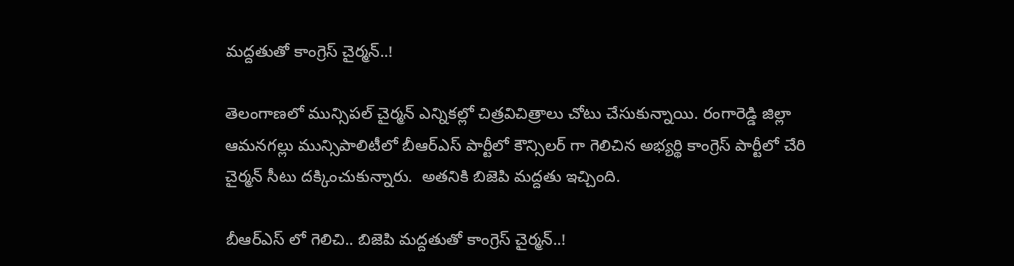మద్దతుతో కాంగ్రెస్ చైర్మన్..!

తెలంగాణలో మున్సిపల్ చైర్మన్ ఎన్నికల్లో చిత్రవిచిత్రాలు చోటు చేసుకున్నాయి. రంగారెడ్డి జిల్లా ఆమనగల్లు మున్సిపాలిటీలో బీఆర్ఎస్ పార్టీలో కౌన్సిలర్ గా గెలిచిన అభ్యర్థి కాంగ్రెస్ పార్టీలో చేరి చైర్మన్ సీటు దక్కించుకున్నారు.  అతనికి బిజెపి మద్దతు ఇచ్చింది.

బీఆర్ఎస్ లో గెలిచి.. బిజెపి మద్దతుతో కాంగ్రెస్ చైర్మన్..!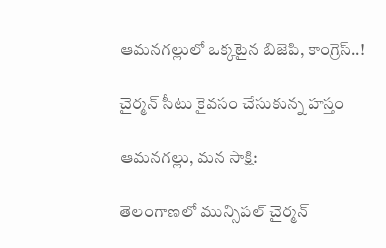ఆమనగల్లులో ఒక్కటైన బిజెపి, కాంగ్రెస్..!

చైర్మన్ సీటు కైవసం చేసుకున్న హస్తం

ఆమనగల్లు, మన సాక్షి:

తెలంగాణలో మున్సిపల్ చైర్మన్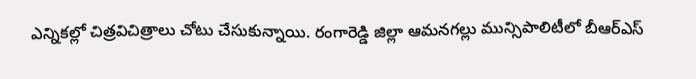ఎన్నికల్లో చిత్రవిచిత్రాలు చోటు చేసుకున్నాయి. రంగారెడ్డి జిల్లా ఆమనగల్లు మున్సిపాలిటీలో బీఆర్ఎస్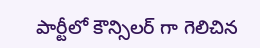పార్టీలో కౌన్సిలర్ గా గెలిచిన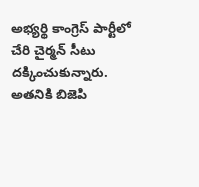అభ్యర్థి కాంగ్రెస్ పార్టీలో చేరి చైర్మన్ సీటు దక్కించుకున్నారు.  అతనికి బిజెపి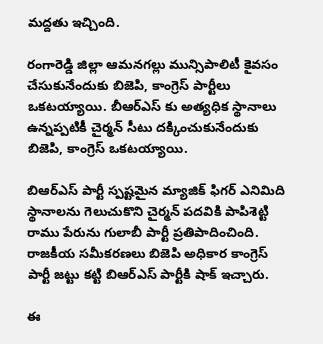మద్దతు ఇచ్చింది.

రంగారెడ్డి జిల్లా ఆమనగల్లు మున్సిపాలిటీ కైవసం చేసుకునేందుకు బిజెపి, కాంగ్రెస్ పార్టీలు ఒకటయ్యాయి. బీఆర్ఎస్ కు అత్యధిక స్థానాలు ఉన్నప్పటికీ చైర్మన్ సీటు దక్కించుకునేందుకు బిజెపి, కాంగ్రెస్ ఒకటయ్యాయి.

బిఆర్ఎస్ పార్టీ స్పష్టమైన మ్యాజిక్ ఫిగర్ ఎనిమిది స్థానాలను గెలుచుకొని చైర్మన్ పదవికి పాపిశెట్టి రాము పేరును గులాబీ పార్టీ ప్రతిపాదించింది. రాజకీయ సమీకరణలు బిజెపి అధికార కాంగ్రెస్ పార్టీ జట్టు కట్టి బిఆర్ఎస్ పార్టీకి షాక్ ఇచ్చారు.

ఈ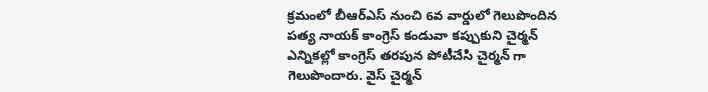క్రమంలో బీఆర్ఎస్ నుంచి 6వ వార్డులో గెలుపొందిన పత్య నాయక్ కాంగ్రెస్ కండువా కప్పుకుని చైర్మన్ ఎన్నికల్లో కాంగ్రెస్ తరపున పోటీచేసి చైర్మన్ గా గెలుపొందారు. వైస్ చైర్మన్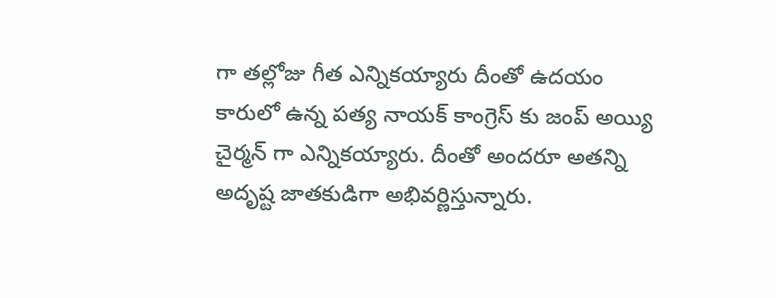గా తల్లోజు గీత ఎన్నికయ్యారు దీంతో ఉదయం కారులో ఉన్న పత్య నాయక్ కాంగ్రెస్ కు జంప్ అయ్యి చైర్మన్ గా ఎన్నికయ్యారు. దీంతో అందరూ అతన్ని అదృష్ట జాతకుడిగా అభివర్ణిస్తున్నారు.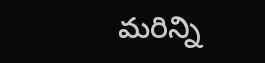మరిన్ని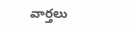వార్తలు